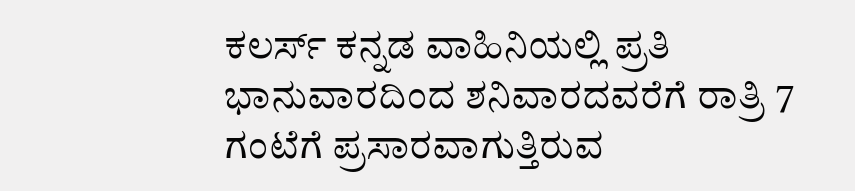ಕಲರ್ಸ್ ಕನ್ನಡ ವಾಹಿನಿಯಲ್ಲಿ ಪ್ರತಿ ಭಾನುವಾರದಿಂದ ಶನಿವಾರದವರೆಗೆ ರಾತ್ರಿ 7 ಗಂಟೆಗೆ ಪ್ರಸಾರವಾಗುತ್ತಿರುವ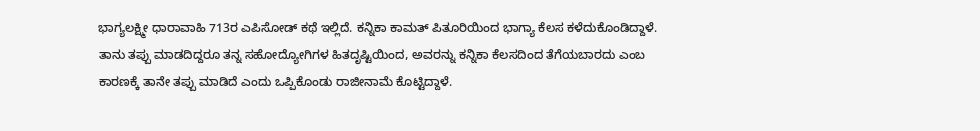ಭಾಗ್ಯಲಕ್ಷ್ಮೀ ಧಾರಾವಾಹಿ 713ರ ಎಪಿಸೋಡ್ ಕಥೆ ಇಲ್ಲಿದೆ. ಕನ್ನಿಕಾ ಕಾಮತ್ ಪಿತೂರಿಯಿಂದ ಭಾಗ್ಯಾ ಕೆಲಸ ಕಳೆದುಕೊಂಡಿದ್ದಾಳೆ. ತಾನು ತಪ್ಪು ಮಾಡದಿದ್ದರೂ ತನ್ನ ಸಹೋದ್ಯೋಗಿಗಳ ಹಿತದೃಷ್ಟಿಯಿಂದ, ಅವರನ್ನು ಕನ್ನಿಕಾ ಕೆಲಸದಿಂದ ತೆಗೆಯಬಾರದು ಎಂಬ ಕಾರಣಕ್ಕೆ ತಾನೇ ತಪ್ಪು ಮಾಡಿದೆ ಎಂದು ಒಪ್ಪಿಕೊಂಡು ರಾಜೀನಾಮೆ ಕೊಟ್ಟಿದ್ದಾಳೆ.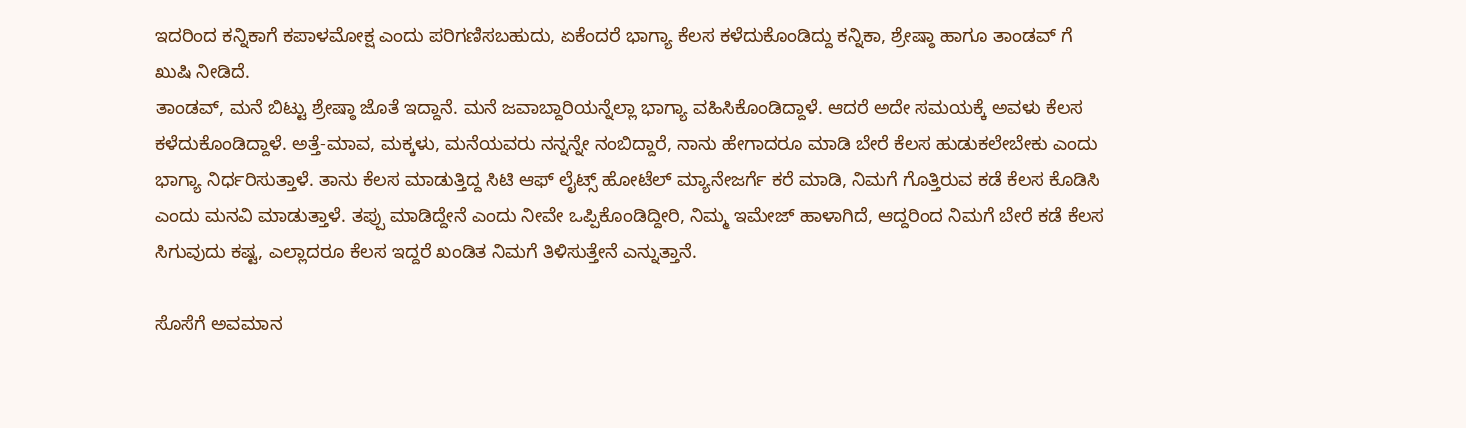ಇದರಿಂದ ಕನ್ನಿಕಾಗೆ ಕಪಾಳಮೋಕ್ಷ ಎಂದು ಪರಿಗಣಿಸಬಹುದು, ಏಕೆಂದರೆ ಭಾಗ್ಯಾ ಕೆಲಸ ಕಳೆದುಕೊಂಡಿದ್ದು ಕನ್ನಿಕಾ, ಶ್ರೇಷ್ಠಾ ಹಾಗೂ ತಾಂಡವ್ ಗೆ ಖುಷಿ ನೀಡಿದೆ.
ತಾಂಡವ್, ಮನೆ ಬಿಟ್ಟು ಶ್ರೇಷ್ಠಾ ಜೊತೆ ಇದ್ದಾನೆ. ಮನೆ ಜವಾಬ್ದಾರಿಯನ್ನೆಲ್ಲಾ ಭಾಗ್ಯಾ ವಹಿಸಿಕೊಂಡಿದ್ದಾಳೆ. ಆದರೆ ಅದೇ ಸಮಯಕ್ಕೆ ಅವಳು ಕೆಲಸ ಕಳೆದುಕೊಂಡಿದ್ದಾಳೆ. ಅತ್ತೆ-ಮಾವ, ಮಕ್ಕಳು, ಮನೆಯವರು ನನ್ನನ್ನೇ ನಂಬಿದ್ದಾರೆ, ನಾನು ಹೇಗಾದರೂ ಮಾಡಿ ಬೇರೆ ಕೆಲಸ ಹುಡುಕಲೇಬೇಕು ಎಂದು ಭಾಗ್ಯಾ ನಿರ್ಧರಿಸುತ್ತಾಳೆ. ತಾನು ಕೆಲಸ ಮಾಡುತ್ತಿದ್ದ ಸಿಟಿ ಆಫ್ ಲೈಟ್ಸ್ ಹೋಟೆಲ್ ಮ್ಯಾನೇಜರ್ಗೆ ಕರೆ ಮಾಡಿ, ನಿಮಗೆ ಗೊತ್ತಿರುವ ಕಡೆ ಕೆಲಸ ಕೊಡಿಸಿ ಎಂದು ಮನವಿ ಮಾಡುತ್ತಾಳೆ. ತಪ್ಪು ಮಾಡಿದ್ದೇನೆ ಎಂದು ನೀವೇ ಒಪ್ಪಿಕೊಂಡಿದ್ದೀರಿ, ನಿಮ್ಮ ಇಮೇಜ್ ಹಾಳಾಗಿದೆ, ಆದ್ದರಿಂದ ನಿಮಗೆ ಬೇರೆ ಕಡೆ ಕೆಲಸ ಸಿಗುವುದು ಕಷ್ಟ, ಎಲ್ಲಾದರೂ ಕೆಲಸ ಇದ್ದರೆ ಖಂಡಿತ ನಿಮಗೆ ತಿಳಿಸುತ್ತೇನೆ ಎನ್ನುತ್ತಾನೆ.

ಸೊಸೆಗೆ ಅವಮಾನ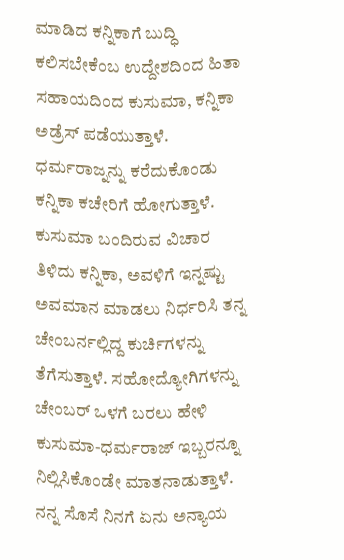ಮಾಡಿದ ಕನ್ನಿಕಾಗೆ ಬುದ್ಧಿ ಕಲಿಸಬೇಕೆಂಬ ಉದ್ದೇಶದಿಂದ ಹಿತಾ ಸಹಾಯದಿಂದ ಕುಸುಮಾ, ಕನ್ನಿಕಾ ಅಡ್ರೆಸ್ ಪಡೆಯುತ್ತಾಳೆ. ಧರ್ಮರಾಜ್ನನ್ನು ಕರೆದುಕೊಂಡು ಕನ್ನಿಕಾ ಕಚೇರಿಗೆ ಹೋಗುತ್ತಾಳೆ. ಕುಸುಮಾ ಬಂದಿರುವ ವಿಚಾರ ತಿಳಿದು ಕನ್ನಿಕಾ, ಅವಳಿಗೆ ಇನ್ನಷ್ಟು ಅವಮಾನ ಮಾಡಲು ನಿರ್ಧರಿಸಿ ತನ್ನ ಚೇಂಬರ್ನಲ್ಲಿದ್ದ ಕುರ್ಚಿಗಳನ್ನು ತೆಗೆಸುತ್ತಾಳೆ. ಸಹೋದ್ಯೋಗಿಗಳನ್ನು ಚೇಂಬರ್ ಒಳಗೆ ಬರಲು ಹೇಳಿ ಕುಸುಮಾ-ಧರ್ಮರಾಜ್ ಇಬ್ಬರನ್ನೂ ನಿಲ್ಲಿಸಿಕೊಂಡೇ ಮಾತನಾಡುತ್ತಾಳೆ. ನನ್ನ ಸೊಸೆ ನಿನಗೆ ಏನು ಅನ್ಯಾಯ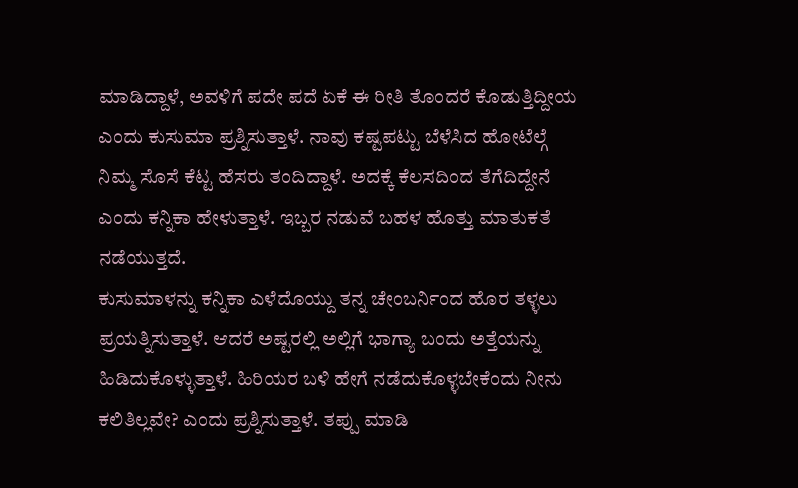ಮಾಡಿದ್ದಾಳೆ, ಅವಳಿಗೆ ಪದೇ ಪದೆ ಏಕೆ ಈ ರೀತಿ ತೊಂದರೆ ಕೊಡುತ್ತಿದ್ದೀಯ ಎಂದು ಕುಸುಮಾ ಪ್ರಶ್ನಿಸುತ್ತಾಳೆ. ನಾವು ಕಷ್ಟಪಟ್ಟು ಬೆಳೆಸಿದ ಹೋಟೆಲ್ಗೆ ನಿಮ್ಮ ಸೊಸೆ ಕೆಟ್ಟ ಹೆಸರು ತಂದಿದ್ದಾಳೆ. ಅದಕ್ಕೆ ಕೆಲಸದಿಂದ ತೆಗೆದಿದ್ದೇನೆ ಎಂದು ಕನ್ನಿಕಾ ಹೇಳುತ್ತಾಳೆ. ಇಬ್ಬರ ನಡುವೆ ಬಹಳ ಹೊತ್ತು ಮಾತುಕತೆ ನಡೆಯುತ್ತದೆ.
ಕುಸುಮಾಳನ್ನು ಕನ್ನಿಕಾ ಎಳೆದೊಯ್ದು ತನ್ನ ಚೇಂಬರ್ನಿಂದ ಹೊರ ತಳ್ಳಲು ಪ್ರಯತ್ನಿಸುತ್ತಾಳೆ. ಆದರೆ ಅಷ್ಟರಲ್ಲಿ ಅಲ್ಲಿಗೆ ಭಾಗ್ಯಾ ಬಂದು ಅತ್ತೆಯನ್ನು ಹಿಡಿದುಕೊಳ್ಳುತ್ತಾಳೆ. ಹಿರಿಯರ ಬಳಿ ಹೇಗೆ ನಡೆದುಕೊಳ್ಳಬೇಕೆಂದು ನೀನು ಕಲಿತಿಲ್ಲವೇ? ಎಂದು ಪ್ರಶ್ನಿಸುತ್ತಾಳೆ. ತಪ್ಪು ಮಾಡಿ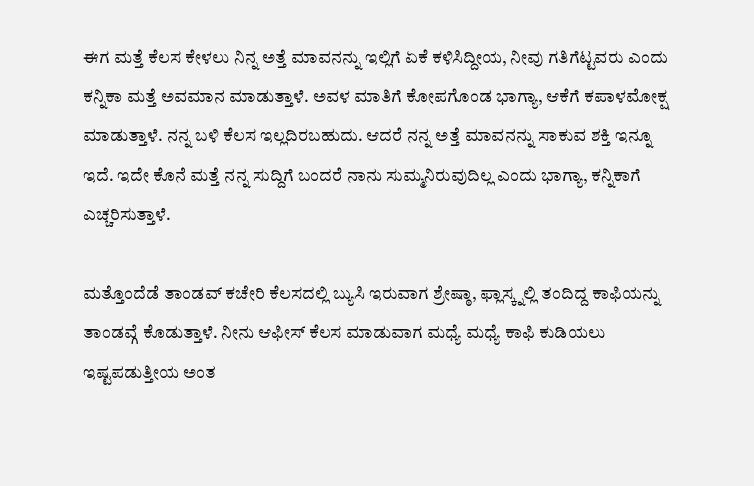ಈಗ ಮತ್ತೆ ಕೆಲಸ ಕೇಳಲು ನಿನ್ನ ಅತ್ತೆ ಮಾವನನ್ನು ಇಲ್ಲಿಗೆ ಏಕೆ ಕಳಿಸಿದ್ದೀಯ, ನೀವು ಗತಿಗೆಟ್ಟವರು ಎಂದು ಕನ್ನಿಕಾ ಮತ್ತೆ ಅವಮಾನ ಮಾಡುತ್ತಾಳೆ. ಅವಳ ಮಾತಿಗೆ ಕೋಪಗೊಂಡ ಭಾಗ್ಯಾ, ಆಕೆಗೆ ಕಪಾಳಮೋಕ್ಷ ಮಾಡುತ್ತಾಳೆ. ನನ್ನ ಬಳಿ ಕೆಲಸ ಇಲ್ಲದಿರಬಹುದು. ಆದರೆ ನನ್ನ ಅತ್ತೆ ಮಾವನನ್ನು ಸಾಕುವ ಶಕ್ತಿ ಇನ್ನೂ ಇದೆ. ಇದೇ ಕೊನೆ ಮತ್ತೆ ನನ್ನ ಸುದ್ದಿಗೆ ಬಂದರೆ ನಾನು ಸುಮ್ಮನಿರುವುದಿಲ್ಲ ಎಂದು ಭಾಗ್ಯಾ, ಕನ್ನಿಕಾಗೆ ಎಚ್ಚರಿಸುತ್ತಾಳೆ.

ಮತ್ತೊಂದೆಡೆ ತಾಂಡವ್ ಕಚೇರಿ ಕೆಲಸದಲ್ಲಿ ಬ್ಯುಸಿ ಇರುವಾಗ ಶ್ರೇಷ್ಠಾ, ಫ್ಲಾಸ್ಕ್ನಲ್ಲಿ ತಂದಿದ್ದ ಕಾಫಿಯನ್ನು ತಾಂಡವ್ಗೆ ಕೊಡುತ್ತಾಳೆ. ನೀನು ಆಫೀಸ್ ಕೆಲಸ ಮಾಡುವಾಗ ಮಧ್ಯೆ ಮಧ್ಯೆ ಕಾಫಿ ಕುಡಿಯಲು ಇಷ್ಟಪಡುತ್ತೀಯ ಅಂತ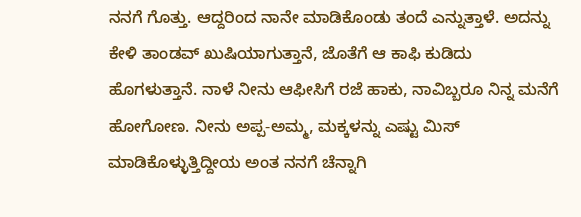ನನಗೆ ಗೊತ್ತು. ಆದ್ದರಿಂದ ನಾನೇ ಮಾಡಿಕೊಂಡು ತಂದೆ ಎನ್ನುತ್ತಾಳೆ. ಅದನ್ನು ಕೇಳಿ ತಾಂಡವ್ ಖುಷಿಯಾಗುತ್ತಾನೆ, ಜೊತೆಗೆ ಆ ಕಾಫಿ ಕುಡಿದು ಹೊಗಳುತ್ತಾನೆ. ನಾಳೆ ನೀನು ಆಫೀಸಿಗೆ ರಜೆ ಹಾಕು, ನಾವಿಬ್ಬರೂ ನಿನ್ನ ಮನೆಗೆ ಹೋಗೋಣ. ನೀನು ಅಪ್ಪ-ಅಮ್ಮ, ಮಕ್ಕಳನ್ನು ಎಷ್ಟು ಮಿಸ್ ಮಾಡಿಕೊಳ್ಳುತ್ತಿದ್ದೀಯ ಅಂತ ನನಗೆ ಚೆನ್ನಾಗಿ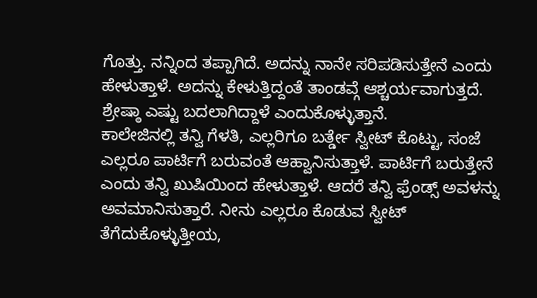ಗೊತ್ತು. ನನ್ನಿಂದ ತಪ್ಪಾಗಿದೆ. ಅದನ್ನು ನಾನೇ ಸರಿಪಡಿಸುತ್ತೇನೆ ಎಂದು ಹೇಳುತ್ತಾಳೆ. ಅದನ್ನು ಕೇಳುತ್ತಿದ್ದಂತೆ ತಾಂಡವ್ಗೆ ಆಶ್ಚರ್ಯವಾಗುತ್ತದೆ. ಶ್ರೇಷ್ಠಾ ಎಷ್ಟು ಬದಲಾಗಿದ್ದಾಳೆ ಎಂದುಕೊಳ್ಳುತ್ತಾನೆ.
ಕಾಲೇಜಿನಲ್ಲಿ ತನ್ವಿ ಗೆಳತಿ, ಎಲ್ಲರಿಗೂ ಬರ್ತ್ಡೇ ಸ್ವೀಟ್ ಕೊಟ್ಟು, ಸಂಜೆ ಎಲ್ಲರೂ ಪಾರ್ಟಿಗೆ ಬರುವಂತೆ ಆಹ್ವಾನಿಸುತ್ತಾಳೆ. ಪಾರ್ಟಿಗೆ ಬರುತ್ತೇನೆ ಎಂದು ತನ್ವಿ ಖುಷಿಯಿಂದ ಹೇಳುತ್ತಾಳೆ. ಆದರೆ ತನ್ವಿ ಫ್ರೆಂಡ್ಸ್ ಅವಳನ್ನು ಅವಮಾನಿಸುತ್ತಾರೆ. ನೀನು ಎಲ್ಲರೂ ಕೊಡುವ ಸ್ವೀಟ್ ತೆಗೆದುಕೊಳ್ಳುತ್ತೀಯ,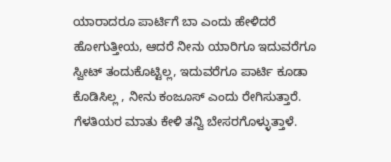ಯಾರಾದರೂ ಪಾರ್ಟಿಗೆ ಬಾ ಎಂದು ಹೇಳಿದರೆ ಹೋಗುತ್ತೀಯ, ಆದರೆ ನೀನು ಯಾರಿಗೂ ಇದುವರೆಗೂ ಸ್ವೀಟ್ ತಂದುಕೊಟ್ಟಿಲ್ಲ, ಇದುವರೆಗೂ ಪಾರ್ಟಿ ಕೂಡಾ ಕೊಡಿಸಿಲ್ಲ , ನೀನು ಕಂಜೂಸ್ ಎಂದು ರೇಗಿಸುತ್ತಾರೆ. ಗೆಳತಿಯರ ಮಾತು ಕೇಳಿ ತನ್ವಿ ಬೇಸರಗೊಳ್ಳುತ್ತಾಳೆ.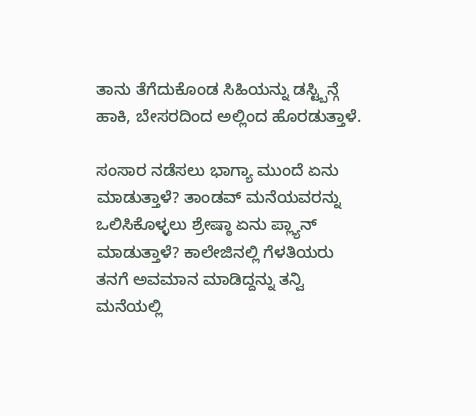ತಾನು ತೆಗೆದುಕೊಂಡ ಸಿಹಿಯನ್ನು ಡಸ್ಟ್ಬಿನ್ಗೆ ಹಾಕಿ, ಬೇಸರದಿಂದ ಅಲ್ಲಿಂದ ಹೊರಡುತ್ತಾಳೆ.

ಸಂಸಾರ ನಡೆಸಲು ಭಾಗ್ಯಾ ಮುಂದೆ ಏನು ಮಾಡುತ್ತಾಳೆ? ತಾಂಡವ್ ಮನೆಯವರನ್ನು ಒಲಿಸಿಕೊಳ್ಳಲು ಶ್ರೇಷ್ಠಾ ಏನು ಪ್ಲ್ಯಾನ್ ಮಾಡುತ್ತಾಳೆ? ಕಾಲೇಜಿನಲ್ಲಿ ಗೆಳತಿಯರು ತನಗೆ ಅವಮಾನ ಮಾಡಿದ್ದನ್ನು ತನ್ವಿ ಮನೆಯಲ್ಲಿ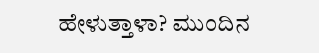ಹೇಳುತ್ತಾಳಾ? ಮುಂದಿನ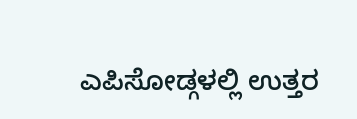ಎಪಿಸೋಡ್ಗಳಲ್ಲಿ ಉತ್ತರ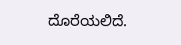ದೊರೆಯಲಿದೆ.